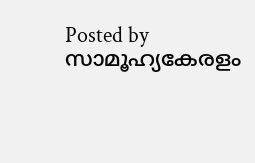Posted by സാമൂഹ്യകേരളം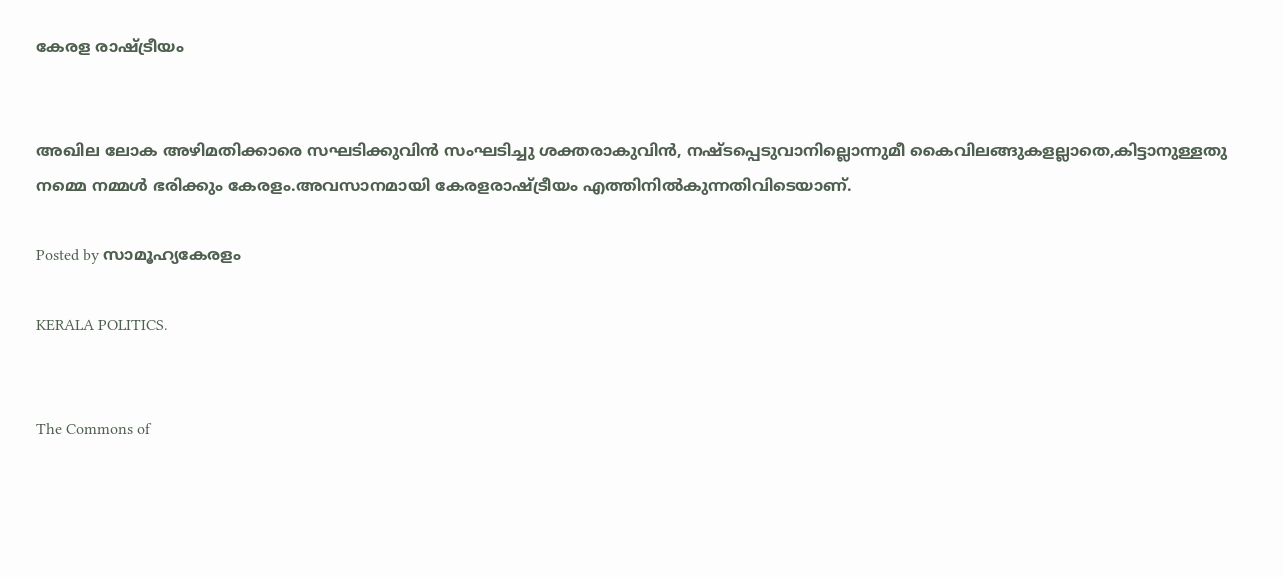കേരള രാഷ്ട്രീയം


അഖില ലോക അഴിമതിക്കാരെ സഘടിക്കുവിൻ സംഘടിച്ചു ശക്തരാകുവിൻ, നഷ്ടപ്പെടുവാനില്ലൊന്നുമീ കൈവിലങ്ങുകളല്ലാതെ,കിട്ടാനുള്ളതു നമ്മെ നമ്മൾ ഭരിക്കും കേരളം.അവസാനമായി കേരളരാഷ്ട്രീയം എത്തിനിൽകുന്നതിവിടെയാണ്.

Posted by സാമൂഹ്യകേരളം

KERALA POLITICS.


The Commons of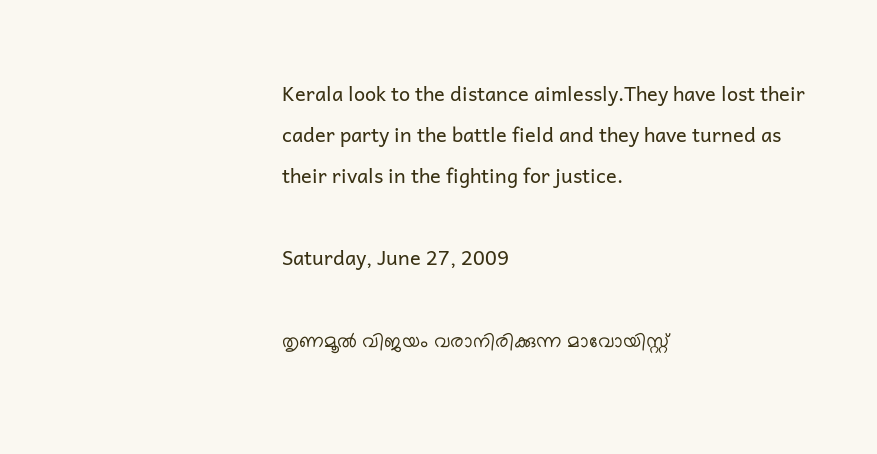Kerala look to the distance aimlessly.They have lost their cader party in the battle field and they have turned as their rivals in the fighting for justice.

Saturday, June 27, 2009

തൃണമൂൽ വിജയം വരാനിരിക്കുന്ന മാവോയിസ്റ്റ്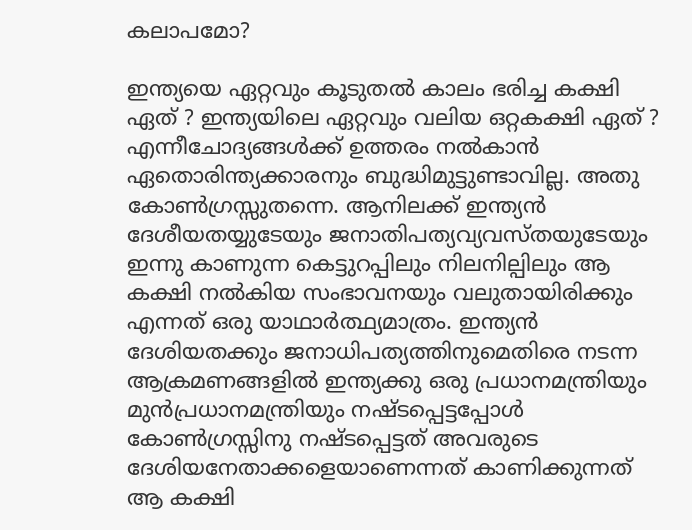കലാപമോ?

ഇന്ത്യയെ ഏറ്റവും കൂടുതൽ കാലം ഭരിച്ച കക്ഷി ഏത് ? ഇന്ത്യയിലെ ഏറ്റവും വലിയ ഒറ്റകക്ഷി ഏത് ? എന്നീചോദ്യങ്ങൾക്ക് ഉത്തരം നൽകാൻ ഏതൊരിന്ത്യക്കാരനും ബുദ്ധിമുട്ടുണ്ടാവില്ല. അതു കോൺഗ്രസ്സുതന്നെ. ആനിലക്ക് ഇന്ത്യൻ ദേശീയതയ്യുടേയും ജനാതിപത്യവ്യവസ്തയുടേയും ഇന്നു കാണുന്ന കെട്ടുറപ്പിലും നിലനില്പിലും ആ കക്ഷി നൽകിയ സംഭാവനയും വലുതായിരിക്കും എന്നത് ഒരു യാഥാർത്ഥ്യമാത്രം. ഇന്ത്യൻ ദേശിയതക്കും ജനാധിപത്യത്തിനുമെതിരെ നടന്ന ആക്രമണങ്ങളിൽ ഇന്ത്യക്കു ഒരു പ്രധാനമന്ത്രിയും മുൻപ്രധാനമന്ത്രിയും നഷ്‌ടപ്പെട്ടപ്പോൾ കോൺഗ്രസ്സിനു നഷ്‌ടപ്പെട്ടത് അവരുടെ ദേശിയനേതാക്കളെയാണെന്നത് കാണിക്കുന്നത് ആ കക്ഷി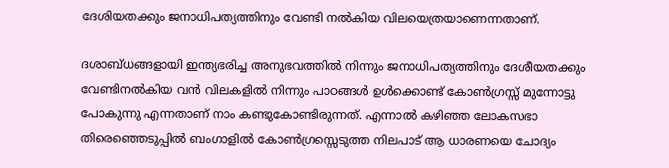ദേശിയതക്കും ജനാധിപത്യത്തിനും വേണ്ടി നൽകിയ വിലയെത്രയാണെന്നതാണ്.

ദശാബ്‌ധങ്ങളായി ഇന്ത്യഭരിച്ച അനുഭവത്തിൽ നിന്നും ജനാധിപത്യത്തിനും ദേശീയതക്കും വേണ്ടിനൽകിയ വൻ വിലകളിൽ നിന്നും പാഠങ്ങൾ ഉൾക്കൊണ്ട് കോൺഗ്രസ്സ് മുന്നോട്ടു പോകുന്നു എന്നതാണ് നാം കണ്ടുകോണ്ടിരുന്നത്. എന്നാൽ കഴിഞ്ഞ ലോകസഭാ തിരെഞ്ഞെടുപ്പിൽ ബംഗാളിൽ കോൺഗ്രസ്സെടുത്ത നിലപാട് ആ ധാരണയെ ചോദ്യം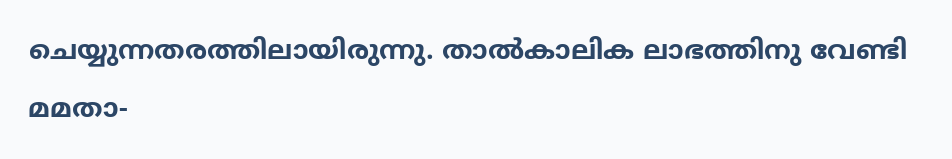ചെയ്യുന്നതരത്തിലായിരുന്നു. താൽകാലിക ലാഭത്തിനു വേണ്ടി മമതാ-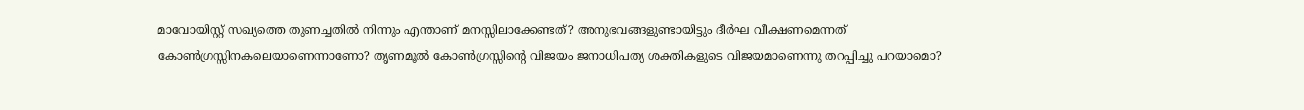മാവോയിസ്റ്റ് സഖ്യത്തെ തുണച്ചതിൽ നിന്നും എന്താണ് മനസ്സിലാക്കേണ്ടത്? അനുഭവങ്ങളുണ്ടായിട്ടും ദീർഘ വീക്ഷണമെന്നത് കോൺഗ്രസ്സിനകലെയാണെന്നാണോ? തൃണമൂൽ കോൺഗ്രസ്സിന്റെ വിജയം ജനാധിപത്യ ശക്തികളുടെ വിജയമാണെന്നു തറപ്പിച്ചു പറയാമൊ?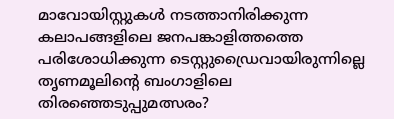മാവോയിസ്റ്റുകൾ നടത്താനിരിക്കുന്ന കലാപങ്ങളിലെ ജനപങ്കാളിത്തത്തെ പരിശോധിക്കുന്ന ടെസ്റ്റുഡ്രൈവായിരുന്നില്ലെ തൃണമൂലിന്റെ ബംഗാളിലെ തിരഞ്ഞെടുപ്പുമത്സരം?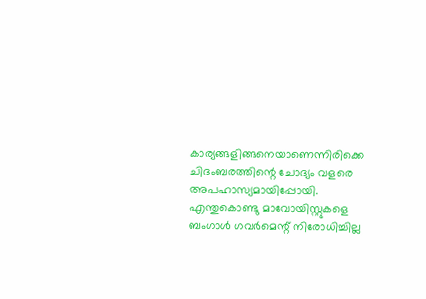കാര്യങ്ങളിങ്ങനെയാണെന്നിരിക്കെ ചിദംബരത്തിന്റെ ചോദ്യം വളരെ അപഹാസ്യമായിപ്പോയി. എന്തുകൊണ്ടു മാവോയിസ്റ്റുകളെ ബംഗാൾ ഗവർമെന്റ് നിരോധിച്ചില്ല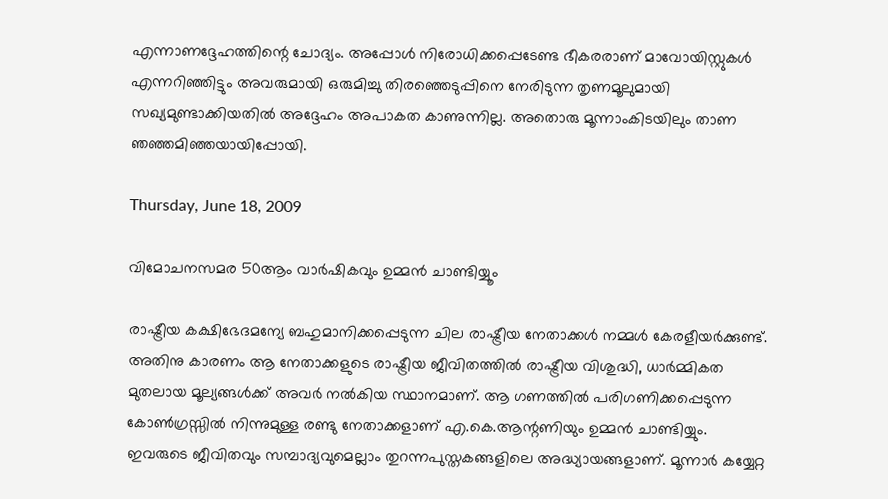എന്നാണദ്ദേഹത്തിന്റെ ചോദ്യം. അപ്പോൾ നിരോധിക്കപ്പെടേണ്ട ഭീകരരാണ് മാവോയിസ്റ്റുകൾ എന്നറിഞ്ഞിട്ടും അവരുമായി ഒരുമിച്ചു തിരഞ്ഞെടുപ്പിനെ നേരിടുന്ന തൃണമൂലുമായി സഖ്യമുണ്ടാക്കിയതിൽ അദ്ദേഹം അപാകത കാണുന്നില്ല. അതൊരു മൂന്നാംകിടയിലും താണ ഞഞ്ഞമിഞ്ഞയായിപ്പോയി.

Thursday, June 18, 2009

വിമോചനസമര 50ആം വാർഷികവും ഉമ്മൻ ചാണ്ടിയ്യൂം

രാഷ്ട്രീയ കക്ഷിഭേദമന്യേ ബഹുമാനിക്കപ്പെടുന്ന ചില രാഷ്ട്രീയ നേതാക്കൾ നമ്മൾ കേരളീയർക്കുണ്ട്. അതിനു കാരണം ആ നേതാക്കളുടെ രാഷ്ട്രീയ ജീവിതത്തിൽ രാഷ്ട്രീയ വിശുദ്ധി, ധാർമ്മികത മുതലായ മൂല്യങ്ങൾക്ക് അവർ നൽകിയ സ്ഥാനമാണ്. ആ ഗണത്തിൽ പരിഗണിക്കപ്പെടുന്ന കോൺഗ്രസ്സിൽ നിന്നുമുള്ള രണ്ടു നേതാക്കളാണ് എ.കെ.ആന്റണിയും ഉമ്മൻ ചാണ്ടിയ്യും. ഇവരുടെ ജീവിതവും സമ്പാദ്യവുമെല്ലാം തുറന്നപുസ്തകങ്ങളിലെ അദ്ധ്യായങ്ങളാണ്. മൂന്നാർ കയ്യേറ്റ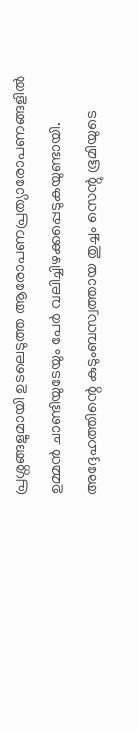പ്രശ്നങ്ങളുമായി ഉടലെടുത്ത ആരോപണപ്രത്യാരോപണങ്ങളിൽ ഉമ്മൻ ചാണ്ടിയുടേയും പേർ വലിച്ചിഴക്കപ്പെടുകയുണ്ടായി. അദ്ദേഹത്തിന്റെ കുടുംബസ്വത്തായ തുച്ചം സെന്റു ഭൂമിയുടെ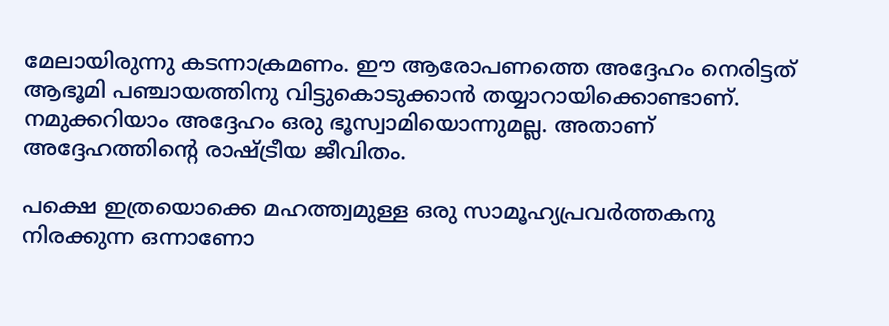മേലായിരുന്നു കടന്നാക്രമണം. ഈ ആരോപണത്തെ അദ്ദേഹം നെരിട്ടത് ആഭൂമി പഞ്ചായത്തിനു വിട്ടുകൊടുക്കാൻ തയ്യാറായിക്കൊണ്ടാണ്. നമുക്കറിയാം അദ്ദേഹം ഒരു ഭൂസ്വാമിയൊന്നുമല്ല. അതാണ് അദ്ദേഹത്തിന്റെ രാഷ്ട്രീയ ജീവിതം.

പക്ഷെ ഇത്രയൊക്കെ മഹത്ത്വമുള്ള ഒരു സാമൂഹ്യപ്രവർത്തകനു നിരക്കുന്ന ഒന്നാണോ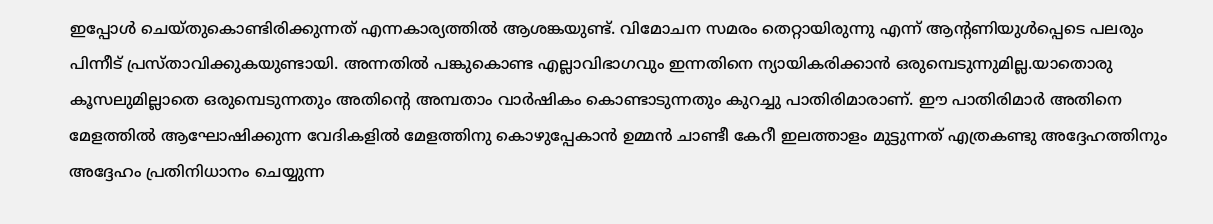ഇപ്പോൾ ചെയ്തുകൊണ്ടിരിക്കുന്നത് എന്നകാര്യത്തിൽ ആശങ്കയുണ്ട്. വിമോചന സമരം തെറ്റായിരുന്നു എന്ന് ആന്റണിയുൾപ്പെടെ പലരും പിന്നീട് പ്രസ്താവിക്കുകയുണ്ടായി. അന്നതിൽ പങ്കുകൊണ്ട എല്ലാവിഭാഗവും ഇന്നതിനെ ന്യായികരിക്കാൻ ഒരുമ്പെടുന്നുമില്ല.യാതൊരു കൂസലുമില്ലാതെ ഒരുമ്പെടുന്നതും അതിന്റെ അമ്പതാം വാർഷികം കൊണ്ടാടുന്നതും കുറച്ചു പാതിരിമാരാണ്. ഈ പാതിരിമാർ അതിനെ മേളത്തിൽ ആഘോഷിക്കുന്ന വേദികളിൽ മേളത്തിനു കൊഴുപ്പേകാൻ ഉമ്മൻ ചാണ്ടീ കേറീ ഇലത്താളം മുട്ടുന്നത് എത്രകണ്ടു അദ്ദേഹത്തിനും അദ്ദേഹം പ്രതിനിധാനം ചെയ്യുന്ന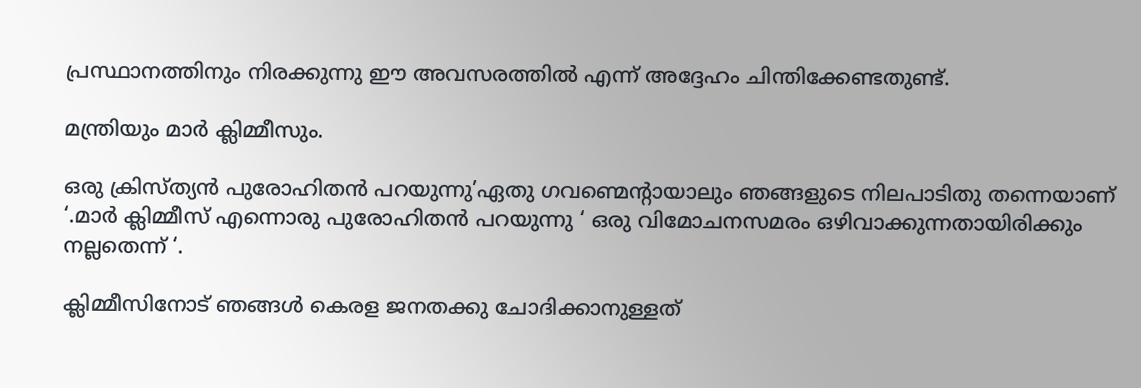പ്രസ്ഥാനത്തിനും നിരക്കുന്നു ഈ അവസരത്തിൽ എന്ന് അദ്ദേഹം ചിന്തിക്കേണ്ടതുണ്ട്.

മന്ത്രിയും മാർ ക്ലിമ്മീസും.

ഒരു ക്രിസ്ത്യൻ പുരോഹിതൻ പറയുന്നു’ഏതു ഗവണ്മെന്റായാലും ഞങ്ങളുടെ നിലപാടിതു തന്നെയാണ് ‘.മാർ ക്ലിമ്മീസ് എന്നൊരു പുരോഹിതൻ പറയുന്നു ‘ ഒരു വിമോചനസമരം ഒഴിവാക്കുന്നതായിരിക്കും നല്ലതെന്ന് ‘.

ക്ലിമ്മീസിനോട് ഞങ്ങൾ കെരള ജനതക്കു ചോദിക്കാനുള്ളത്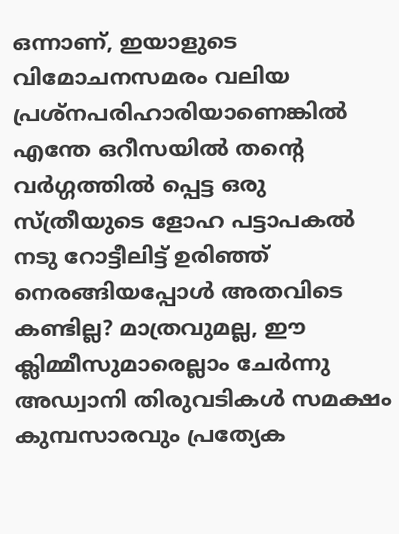ഒന്നാണ്, ഇയാളുടെ വിമോചനസമരം വലിയ പ്രശ്നപരിഹാരിയാണെങ്കിൽ എന്തേ ഒറീസയിൽ തന്റെ വർഗ്ഗത്തിൽ പ്പെട്ട ഒരു സ്ത്രീയുടെ ളോഹ പട്ടാപകൽ നടു റോട്ടീലിട്ട് ഉരിഞ്ഞ് നെരങ്ങിയപ്പോൾ അതവിടെ കണ്ടില്ല? മാത്രവുമല്ല, ഈ ക്ലിമ്മീസുമാരെല്ലാം ചേർന്നു അഡ്വാനി തിരുവടികൾ സമക്ഷം കുമ്പസാരവും പ്രത്യേക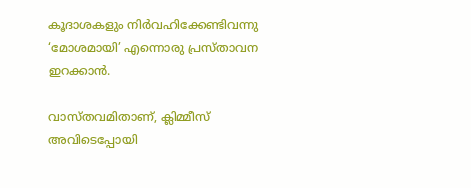കൂദാശകളും നിർവഹിക്കേണ്ടിവന്നു ‘മോശമായി’ എന്നൊരു പ്രസ്താവന ഇറക്കാൻ.

വാസ്തവമിതാണ്, ക്ലിമ്മീസ് അവിടെപ്പോയി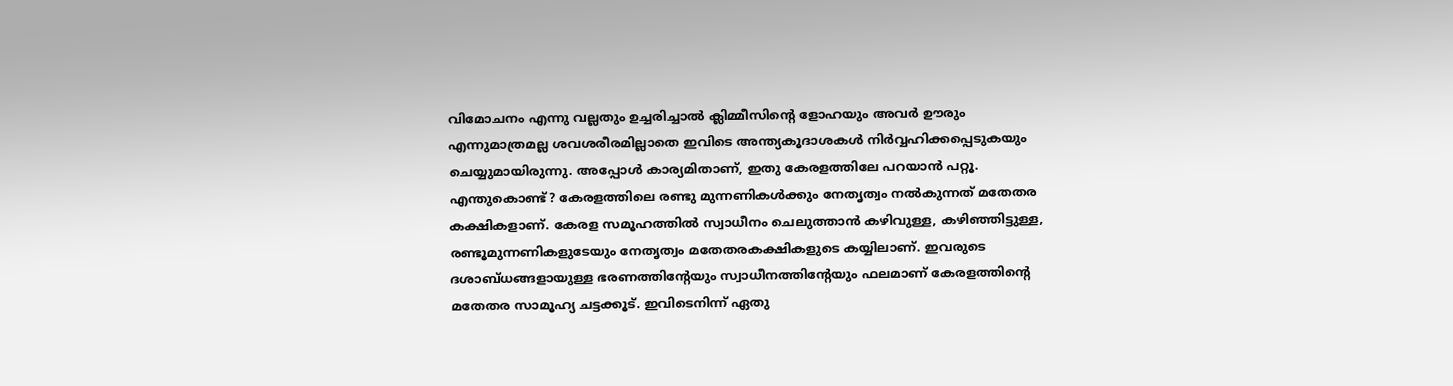വിമോചനം എന്നു വല്ലതും ഉച്ചരിച്ചാൽ ക്ലിമ്മീസിന്റെ ളോഹയും അവർ ഊരും എന്നുമാത്രമല്ല ശവശരീരമില്ലാതെ ഇവിടെ അന്ത്യകൂദാശകൾ നിർവ്വഹിക്കപ്പെടുകയും ചെയ്യുമായിരുന്നു. അപ്പോൾ കാര്യമിതാണ്, ഇതു കേരളത്തിലേ പറയാൻ പറ്റൂ. എന്തുകൊണ്ട്? കേരളത്തിലെ രണ്ടു മുന്നണികൾക്കും നേതൃത്വം നൽകുന്നത് മതേതര കക്ഷികളാണ്. കേരള സമൂഹത്തിൽ സ്വാധീനം ചെലുത്താൻ കഴിവുള്ള, കഴിഞ്ഞിട്ടുള്ള, രണ്ടൂമുന്നണികളുടേയും നേതൃത്വം മതേതരകക്ഷികളുടെ കയ്യിലാണ്. ഇവരുടെ ദശാബ്ധങ്ങളായുള്ള ഭരണത്തിന്റേയും സ്വാധീനത്തിന്റേയും ഫലമാണ് കേരളത്തിന്റെ മതേതര സാമൂഹ്യ ചട്ടക്കൂട്. ഇവിടെനിന്ന് ഏതു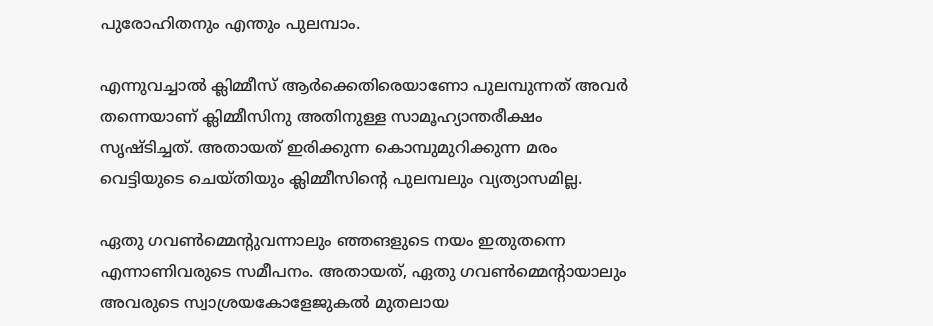പുരോഹിതനും എന്തും പുലമ്പാം.

എന്നുവച്ചാൽ ക്ലിമ്മീസ് ആർക്കെതിരെയാണോ പുലമ്പുന്നത് അവർ തന്നെയാണ് ക്ലിമ്മീസിനു അതിനുള്ള സാമൂഹ്യാന്തരീക്ഷം സൃഷ്ടിച്ചത്. അതായത് ഇരിക്കുന്ന കൊമ്പുമുറിക്കുന്ന മരം വെട്ടിയുടെ ചെയ്തിയും ക്ലിമ്മീസിന്റെ പുലമ്പലും വ്യത്യാസമില്ല.

ഏതു ഗവൺമ്മെന്റുവന്നാലും ഞ്ഞങളുടെ നയം ഇതുതന്നെ എന്നാണിവരുടെ സമീപനം. അതായത്, ഏതു ഗവൺമ്മെന്റായാലും അവരുടെ സ്വാശ്രയകോളേജുകൽ മുതലായ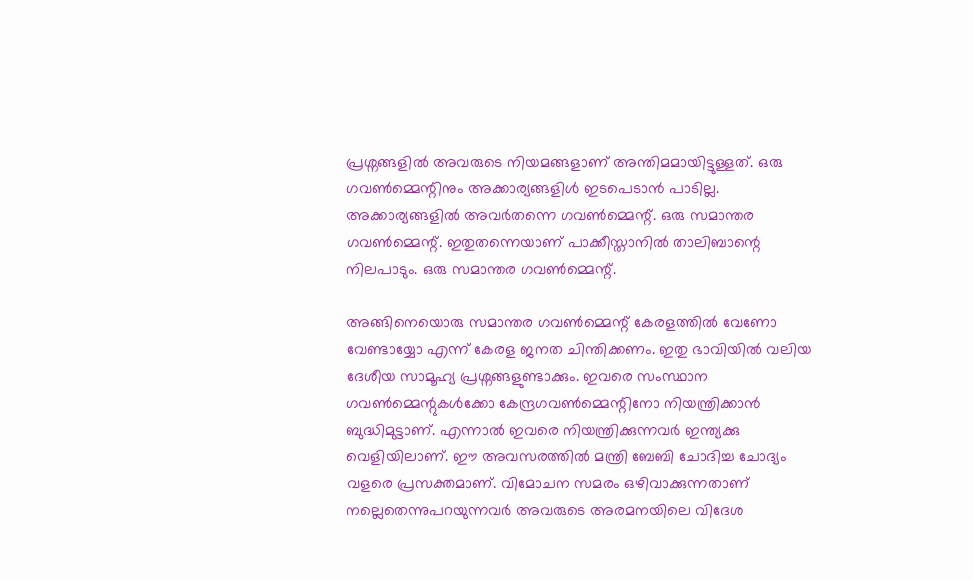പ്രശ്നങ്ങളിൽ അവരുടെ നിയമങ്ങളാണ് അന്തിമമായിട്ടുള്ളത്. ഒരു ഗവൺമ്മെന്റിനും അക്കാര്യങ്ങളിൾ ഇടപെടാൻ പാടില്ല. അക്കാര്യങ്ങളിൽ അവർതന്നെ ഗവൺമ്മെന്റ്. ഒരു സമാന്തര ഗവൺമ്മെന്റ്. ഇതുതന്നെയാണ് പാക്കീസ്താനിൽ താലിബാന്റെ നിലപാടും. ഒരു സമാന്തര ഗവൺമ്മെന്റ്.

അങ്ങിനെയൊരു സമാന്തര ഗവൺമ്മെന്റ് കേരളത്തിൽ വേണോ വേണ്ടായ്യോ എന്ന് കേരള ജനത ചിന്തിക്കണം. ഇതു ഭാവിയിൽ വലിയ ദേശീയ സാമൂഹ്യ പ്രശ്നങ്ങളുണ്ടാക്കും. ഇവരെ സംസ്ഥാന ഗവൺമ്മെന്റുകൾക്കോ കേന്ദ്രഗവൺമ്മെന്റിനോ നിയന്ത്രിക്കാൻ ബുദ്ധിമുട്ടാണ്. എന്നാൽ ഇവരെ നിയന്ത്രിക്കുന്നവർ ഇന്ത്യക്കു വെളിയിലാണ്. ഈ അവസരത്തിൽ മന്ത്രി ബേബി ചോദിച്ച ചോദ്യം വളരെ പ്രസക്തമാണ്. വിമോചന സമരം ഒഴിവാക്കുന്നതാണ് നല്ലെതെന്നുപറയുന്നവർ അവരുടെ അരമനയിലെ വിദേശ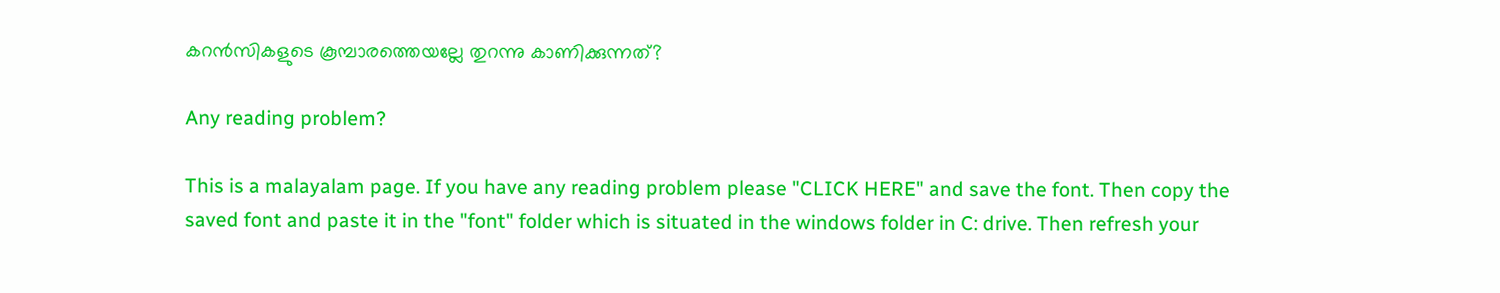കറൻസികളുടെ കൂമ്പാരത്തെയല്ലേ തുറന്നു കാണിക്കുന്നത്?

Any reading problem?

This is a malayalam page. If you have any reading problem please "CLICK HERE" and save the font. Then copy the saved font and paste it in the "font" folder which is situated in the windows folder in C: drive. Then refresh your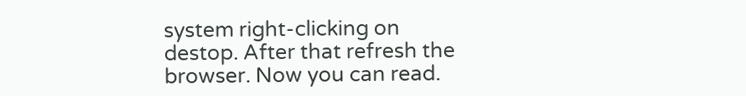system right-clicking on destop. After that refresh the browser. Now you can read.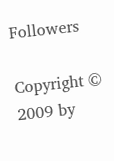Followers

Copyright © 2009 by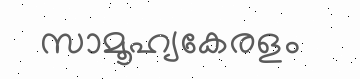സാമൂഹ്യകേരളം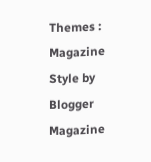Themes : Magazine Style by Blogger Magazine